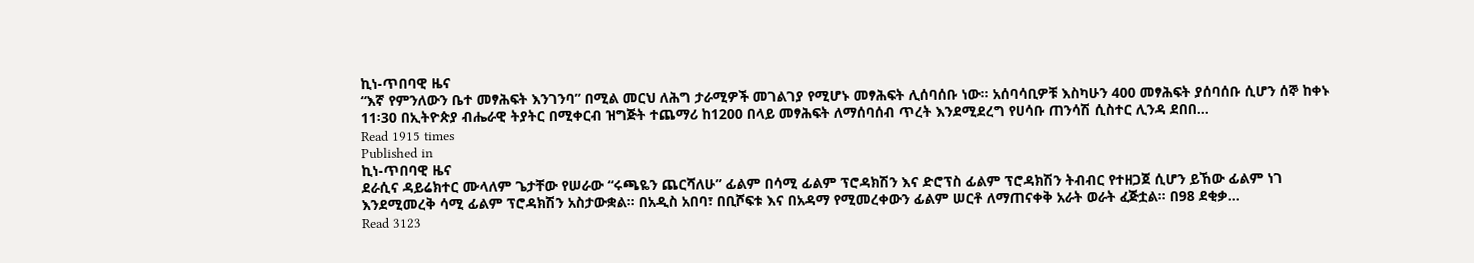ኪነ-ጥበባዊ ዜና
“እኛ የምንለውን ቤተ መፃሕፍት እንገንባ” በሚል መርህ ለሕግ ታራሚዎች መገልገያ የሚሆኑ መፃሕፍት ሊሰባሰቡ ነው፡፡ አሰባሳቢዎቹ እስካሁን 400 መፃሕፍት ያሰባሰቡ ሲሆን ሰኞ ከቀኑ 11፡30 በኢትዮጵያ ብሔራዊ ትያትር በሚቀርብ ዝግጅት ተጨማሪ ከ1200 በላይ መፃሕፍት ለማሰባሰብ ጥረት እንደሚደረግ የሀሳቡ ጠንሳሽ ሲስተር ሊንዳ ደበበ…
Read 1915 times
Published in
ኪነ-ጥበባዊ ዜና
ደራሲና ዳይሬክተር ሙላለም ጌታቸው የሠራው “ሩጫዬን ጨርሻለሁ” ፊልም በሳሚ ፊልም ፕሮዳክሽን እና ድሮፕስ ፊልም ፕሮዳክሽን ትብብር የተዘጋጀ ሲሆን ይኸው ፊልም ነገ እንደሚመረቅ ሳሚ ፊልም ፕሮዳክሽን አስታውቋል፡፡ በአዲስ አበባ፣ በቢሾፍቱ እና በአዳማ የሚመረቀውን ፊልም ሠርቶ ለማጠናቀቅ አራት ወራት ፈጅቷል፡፡ በ98 ደቂቃ…
Read 3123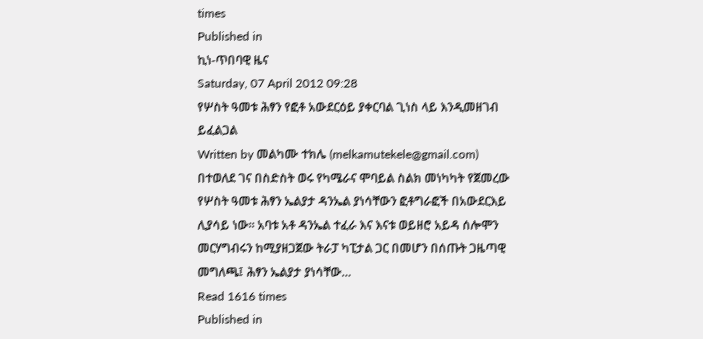times
Published in
ኪነ-ጥበባዊ ዜና
Saturday, 07 April 2012 09:28
የሦስት ዓመቱ ሕፃን የፎቶ አውደርዕይ ያቀርባል ጊነስ ላይ እንዲመዘገብ ይፈልጋል
Written by መልካሙ ተክሌ (melkamutekele@gmail.com)
በተወለደ ገና በስድስት ወሩ የካሜራና ሞባይል ስልክ መነካካት የጀመረው የሦስት ዓመቱ ሕፃን ኤልያታ ዳንኤል ያነሳቸውን ፎቶግራፎች በአውደርእይ ሊያሳይ ነው፡፡ አባቱ አቶ ዳንኤል ተፈራ እና እናቱ ወይዘሮ አይዳ ሰሎሞን መርሃግብሩን ከሚያዘጋጀው ትራፓ ካፒታል ጋር በመሆን በሰጡት ጋዜጣዊ መግለጫ፤ ሕፃን ኤልያታ ያነሳቸው…
Read 1616 times
Published in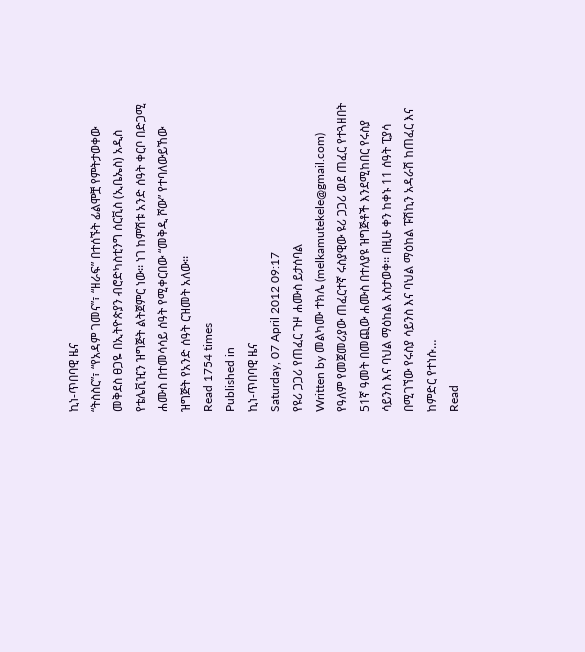ኪነ-ጥበባዊ ዜና
“ትስስር”፣ “የአዳም ገመና”፣ “ዘራፍ” በተሰኙት ፊልሞቿ የምትታወቀው መቅደስ ፀጋዬ በኢትዮጵያን ብሮድካስቲንግ ሰርቪስ (ኢቤኤስ) አዲስ የቴሌቪዢን ዝግጅት ልትጀምር ነው፡፡ ነገ ከምሽቱ አንድ ሰዓት ቀርቦ በድጋሚ ሐሙስ በተመሳሳይ ሰዓት የሚቀርበው “መቅዲ ሾው” የተባለውይኸው ዝግጅት የአንድ ሰዓት ርዝመት አለው፡፡
Read 1754 times
Published in
ኪነ-ጥበባዊ ዜና
Saturday, 07 April 2012 09:17
የዩሪ ጋጋሪ የጠፈር ጉዞ ሐሙስ ይታሰባል
Written by መልካሙ ተክሌ (melkamutekele@gmail.com)
የዓለም የመጀመሪያው ጠፈርተኛ ሩስያዊው ዩሪ ጋጋሪ ወደ ጠፈር የተጓዘበት 51ኛ ዓመት በመጪው ሐሙስ በተለያዩ ዝግጅቶች እንደሚከበር የሩስያ ሳይንስ እና ባህል ማዕከል አስታወቀ፡፡ በዚሁ ቀን ከቀኑ 11 ሰዓት ፒያሳ በሚገኘው የሩስያ ሳይንስ እና ባህል ማዕከል ፑሽኪን አዳራሽ ከጠፈር እና ከምድር የተነሱ…
Read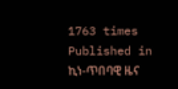1763 times
Published in
ኪነ-ጥበባዊ ዜና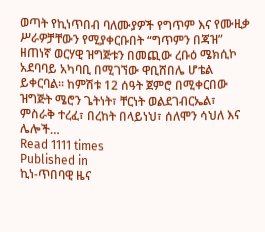ወጣት የኪነጥበብ ባለሙያዎች የግጥም እና የሙዚቃ ሥራዎቻቸውን የሚያቀርቡበት “ግጥምን በጃዝ” ዘጠነኛ ወርሃዊ ዝግጅቱን በመጪው ረቡዕ ሜክሲኮ አደባባይ አካባቢ በሚገኘው ዋቢሸበሌ ሆቴል ይቀርባል፡፡ ከምሽቱ 12 ሰዓት ጀምሮ በሚቀርበው ዝግጅት ሜሮን ጌትነት፣ ቸርነት ወልደገብርኤል፣ ምስራቅ ተረፈ፣ በረከት በላይነህ፣ ሰለሞን ሳህለ እና ሌሎች…
Read 1111 times
Published in
ኪነ-ጥበባዊ ዜና